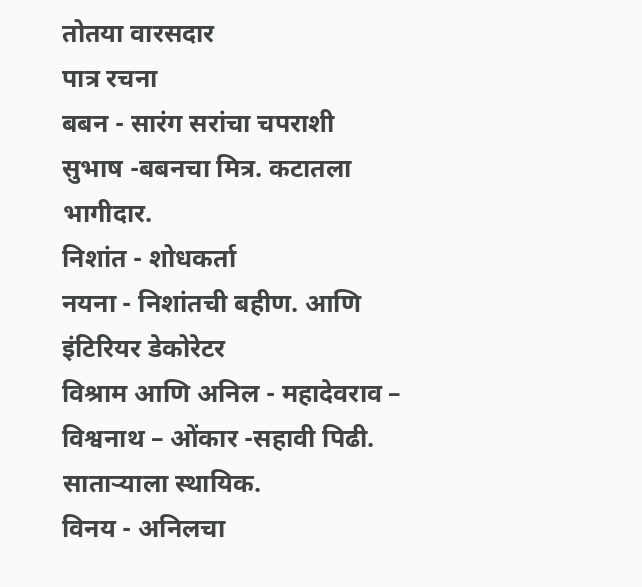तोतया वारसदार
पात्र रचना
बबन - सारंग सरांचा चपराशी
सुभाष -बबनचा मित्र. कटातला भागीदार.
निशांत - शोधकर्ता
नयना - निशांतची बहीण. आणि इंटिरियर डेकोरेटर
विश्राम आणि अनिल - महादेवराव – विश्वनाथ – ओंकार -सहावी पिढी.
साताऱ्याला स्थायिक.
विनय - अनिलचा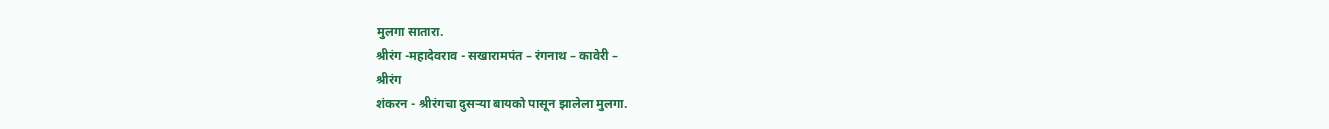मुलगा सातारा.
श्रीरंग -महादेवराव - सखारामपंत – रंगनाथ – कावेरी –
श्रीरंग
शंकरन - श्रीरंगचा दुसऱ्या बायको पासून झालेला मुलगा.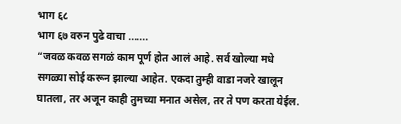भाग ६८
भाग ६७ वरुन पुढे वाचा .......
“जवळ कवळ सगळं काम पूर्ण होत आलं आहे. सर्व खोल्या मधे सगळ्या सोई करून झाल्या आहेत. एकदा तुम्ही वाडा नजरे खालून घातला, तर अजून काही तुमच्या मनात असेल, तर ते पण करता येईल.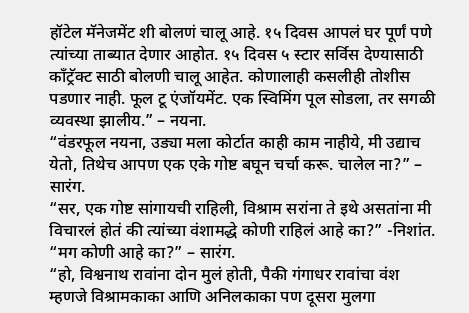हॉटेल मॅनेजमेंट शी बोलणं चालू आहे. १५ दिवस आपलं घर पूर्णं पणे त्यांच्या ताब्यात देणार आहोत. १५ दिवस ५ स्टार सर्विस देण्यासाठी कॉंट्रॅक्ट साठी बोलणी चालू आहेत. कोणालाही कसलीही तोशीस पडणार नाही. फूल टू एंजॉयमेंट. एक स्विमिंग पूल सोडला, तर सगळी व्यवस्था झालीय.” – नयना.
“वंडरफूल नयना, उड्या मला कोर्टात काही काम नाहीये, मी उद्याच येतो, तिथेच आपण एक एके गोष्ट बघून चर्चा करू. चालेल ना?” – सारंग.
“सर, एक गोष्ट सांगायची राहिली, विश्राम सरांना ते इथे असतांना मी विचारलं होतं की त्यांच्या वंशामद्धे कोणी राहिलं आहे का?” -निशांत.
“मग कोणी आहे का?” – सारंग.
“हो, विश्वनाथ रावांना दोन मुलं होती, पैकी गंगाधर रावांचा वंश म्हणजे विश्रामकाका आणि अनिलकाका पण दूसरा मुलगा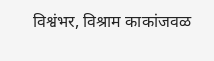विश्वंभर, विश्राम काकांजवळ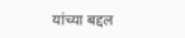यांच्या बद्दल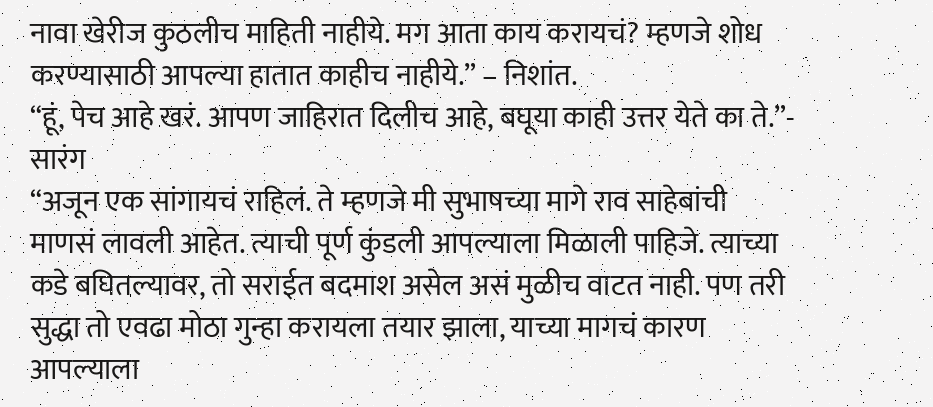नावा खेरीज कुठलीच माहिती नाहीये. मग आता काय करायचं? म्हणजे शोध करण्यासाठी आपल्या हातात काहीच नाहीये.” – निशांत.
“हूं, पेच आहे खरं. आपण जाहिरात दिलीच आहे, बघूया काही उत्तर येते का ते.”- सारंग
“अजून एक सांगायचं राहिलं. ते म्हणजे मी सुभाषच्या मागे राव साहेबांची माणसं लावली आहेत. त्याची पूर्ण कुंडली आपल्याला मिळाली पाहिजे. त्याच्या कडे बघितल्यावर, तो सराईत बदमाश असेल असं मुळीच वाटत नाही. पण तरी सुद्धा तो एवढा मोठा गुन्हा करायला तयार झाला, याच्या मागचं कारण आपल्याला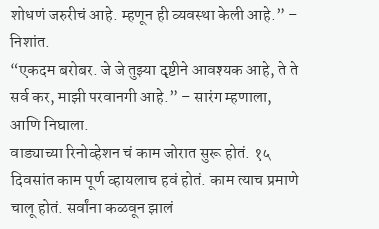शोधणं जरुरीचं आहे. म्हणून ही व्यवस्था केली आहे.” – निशांत.
“एकदम बरोबर. जे जे तुझ्या दृष्टीने आवश्यक आहे, ते ते सर्व कर, माझी परवानगी आहे.” – सारंग म्हणाला, आणि निघाला.
वाड्याच्या रिनोव्हेशन चं काम जोरात सुरू होतं. १५ दिवसांत काम पूर्ण व्हायलाच हवं होतं. काम त्याच प्रमाणे चालू होतं. सर्वांना कळवून झालं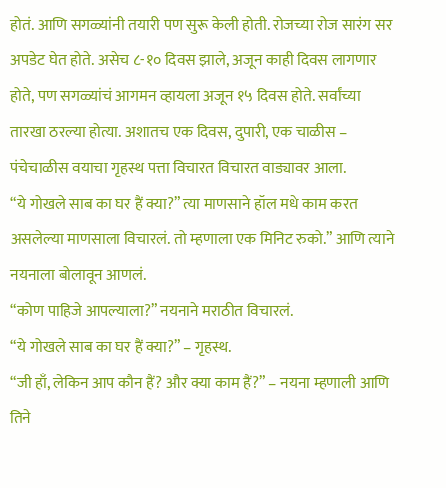होतं. आणि सगळ्यांनी तयारी पण सुरू केली होती. रोजच्या रोज सारंग सर अपडेट घेत होते. असेच ८-१० दिवस झाले, अजून काही दिवस लागणार होते, पण सगळ्यांचं आगमन व्हायला अजून १५ दिवस होते. सर्वांच्या तारखा ठरल्या होत्या. अशातच एक दिवस, दुपारी, एक चाळीस – पंचेचाळीस वयाचा गृहस्थ पत्ता विचारत विचारत वाड्यावर आला.
“ये गोखले साब का घर हैं क्या?” त्या माणसाने हॉल मधे काम करत असलेल्या माणसाला विचारलं. तो म्हणाला एक मिनिट रुको.” आणि त्याने नयनाला बोलावून आणलं.
“कोण पाहिजे आपल्याला?” नयनाने मराठीत विचारलं.
“ये गोखले साब का घर हैं क्या?” – गृहस्थ.
“जी हाँ, लेकिन आप कौन हैं? और क्या काम हैं?” – नयना म्हणाली आणि तिने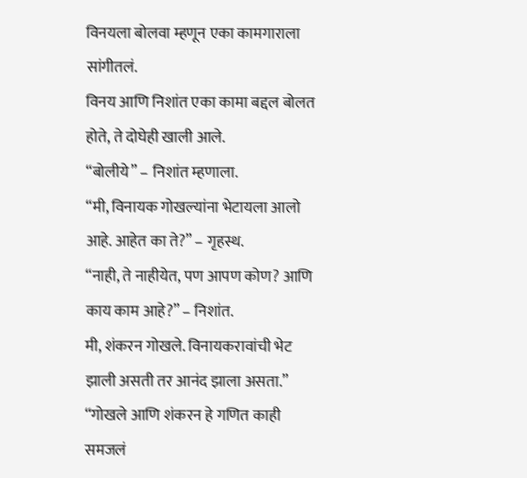विनयला बोलवा म्हणून एका कामगाराला सांगीतलं.
विनय आणि निशांत एका कामा बद्दल बोलत होते, ते दोघेही खाली आले.
“बोलीये” – निशांत म्हणाला.
“मी, विनायक गोखल्यांना भेटायला आलो आहे. आहेत का ते?” – गृहस्थ.
“नाही, ते नाहीयेत, पण आपण कोण? आणि काय काम आहे?” – निशांत.
मी, शंकरन गोखले. विनायकरावांची भेट झाली असती तर आनंद झाला असता.”
“गोखले आणि शंकरन हे गणित काही समजलं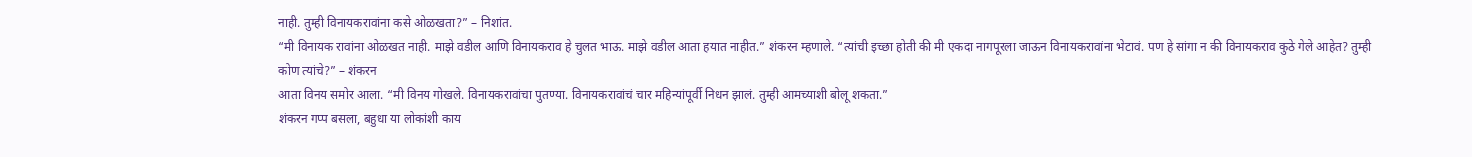नाही. तुम्ही विनायकरावांना कसे ओळखता?” – निशांत.
“मी विनायक रावांना ओळखत नाही. माझे वडील आणि विनायकराव हे चुलत भाऊ. माझे वडील आता हयात नाहीत.” शंकरन म्हणाले. “त्यांची इच्छा होती की मी एकदा नागपूरला जाऊन विनायकरावांना भेटावं. पण हे सांगा न की विनायकराव कुठे गेले आहेत? तुम्ही कोण त्यांचे?” – शंकरन
आता विनय समोर आला. “मी विनय गोखले. विनायकरावांचा पुतण्या. विनायकरावांचं चार महिन्यांपूर्वी निधन झालं. तुम्ही आमच्याशी बोलू शकता.”
शंकरन गप्प बसला, बहुधा या लोकांशी काय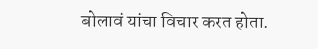बोलावं यांचा विचार करत होता.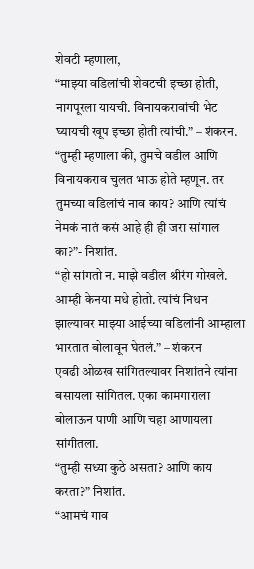शेवटी म्हणाला,
“माझ्या वडिलांची शेवटची इच्छा होती, नागपूरला यायची. विनायकरावांची भेट घ्यायची खूप इच्छा होती त्यांची.” – शंकरन.
“तुम्ही म्हणाला की, तुमचे वडील आणि विनायकराव चुलत भाऊ होते म्हणून. तर तुमच्या वडिलांचं नाव काय? आणि त्यांचं नेमकं नातं कसं आहे ही ही जरा सांगाल का?”- निशांत.
“हो सांगतो न. माझे वडील श्रीरंग गोखले. आम्ही केनया मधे होतो. त्यांचं निधन झाल्यावर माझ्या आईच्या वडिलांनी आम्हाला भारतात बोलावून घेतलं.” – शंकरन
एवढी ओळख सांगितल्यावर निशांतने त्यांना बसायला सांगितल. एका कामगाराला बोलाऊन पाणी आणि चहा आणायला सांगीतला.
“तुम्ही सध्या कुठे असता? आणि काय करता?” निशांत.
“आमचं गाव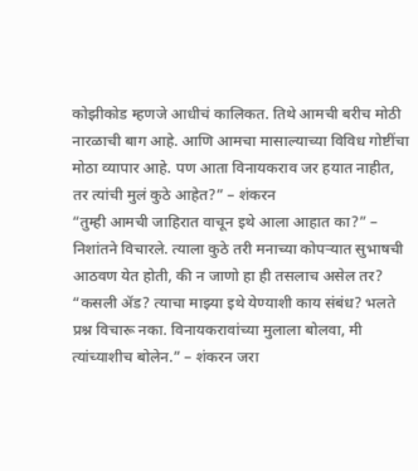कोझीकोड म्हणजे आधीचं कालिकत. तिथे आमची बरीच मोठी नारळाची बाग आहे. आणि आमचा मासाल्याच्या विविध गोष्टींचा मोठा व्यापार आहे. पण आता विनायकराव जर हयात नाहीत, तर त्यांची मुलं कुठे आहेत?” – शंकरन
“तुम्ही आमची जाहिरात वाचून इथे आला आहात का?” – निशांतने विचारले. त्याला कुठे तरी मनाच्या कोपऱ्यात सुभाषची आठवण येत होती, की न जाणो हा ही तसलाच असेल तर?
“कसली ॲड? त्याचा माझ्या इथे येण्याशी काय संबंध? भलते प्रश्न विचारू नका. विनायकरावांच्या मुलाला बोलवा, मी त्यांच्याशीच बोलेन.” – शंकरन जरा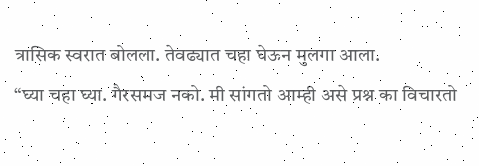त्रासिक स्वरात बोलला. तेवढ्यात चहा घेऊन मुलगा आला.
“घ्या चहा घ्या. गैरसमज नको. मी सांगतो आम्ही असे प्रश्न का विचारतो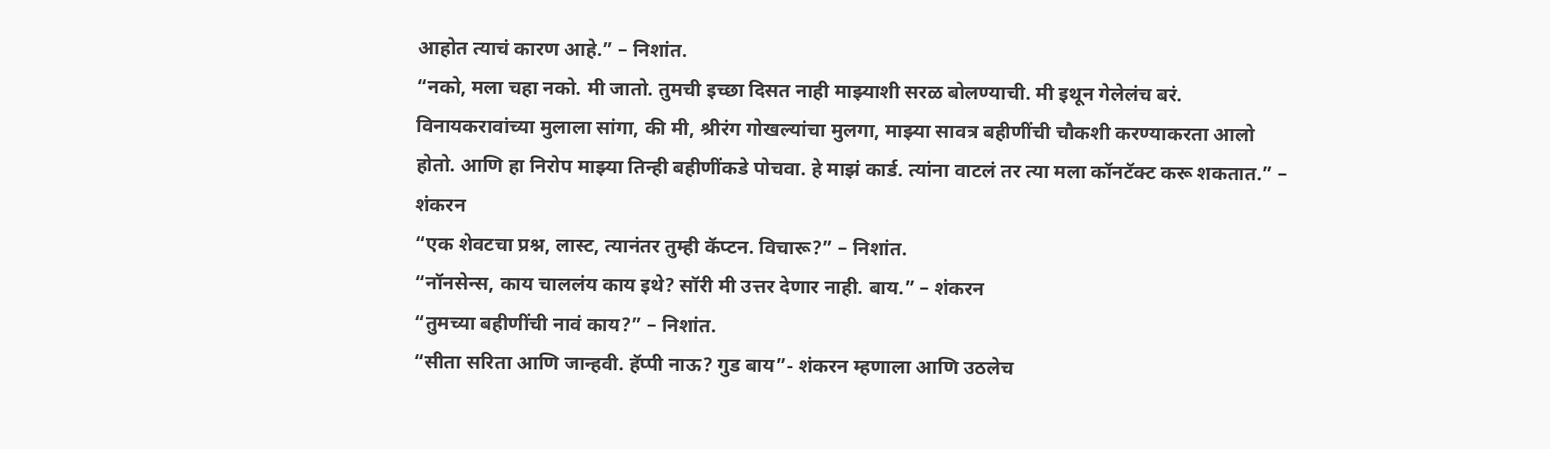आहोत त्याचं कारण आहे.” – निशांत.
“नको, मला चहा नको. मी जातो. तुमची इच्छा दिसत नाही माझ्याशी सरळ बोलण्याची. मी इथून गेलेलंच बरं. विनायकरावांच्या मुलाला सांगा, की मी, श्रीरंग गोखल्यांचा मुलगा, माझ्या सावत्र बहीणींची चौकशी करण्याकरता आलो होतो. आणि हा निरोप माझ्या तिन्ही बहीणींकडे पोचवा. हे माझं कार्ड. त्यांना वाटलं तर त्या मला कॉनटॅक्ट करू शकतात.” – शंकरन
“एक शेवटचा प्रश्न, लास्ट, त्यानंतर तुम्ही कॅप्टन. विचारू?” – निशांत.
“नॉनसेन्स, काय चाललंय काय इथे? सॉरी मी उत्तर देणार नाही. बाय.” – शंकरन
“तुमच्या बहीणींची नावं काय?” – निशांत.
“सीता सरिता आणि जान्हवी. हॅप्पी नाऊ? गुड बाय”- शंकरन म्हणाला आणि उठलेच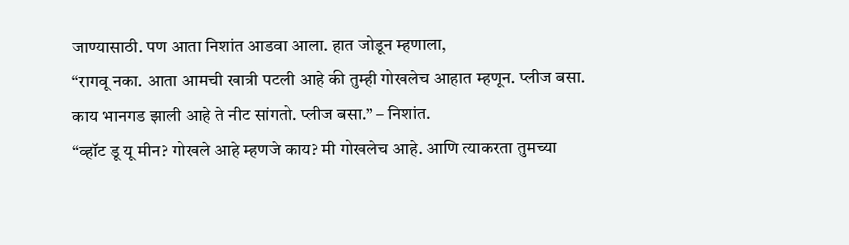जाण्यासाठी. पण आता निशांत आडवा आला. हात जोडून म्हणाला,
“रागवू नका. आता आमची खात्री पटली आहे की तुम्ही गोखलेच आहात म्हणून. प्लीज बसा. काय भानगड झाली आहे ते नीट सांगतो. प्लीज बसा.” – निशांत.
“व्हॉट डू यू मीन? गोखले आहे म्हणजे काय? मी गोखलेच आहे. आणि त्याकरता तुमच्या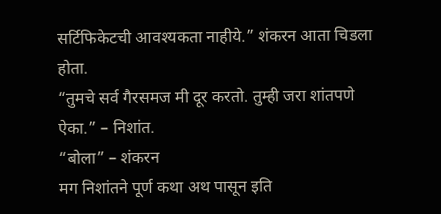सर्टिफिकेटची आवश्यकता नाहीये.” शंकरन आता चिडला होता.
“तुमचे सर्व गैरसमज मी दूर करतो. तुम्ही जरा शांतपणे ऐका.” – निशांत.
“बोला” – शंकरन
मग निशांतने पूर्ण कथा अथ पासून इति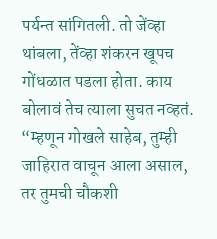पर्यन्त सांगितली. तो जेंव्हा थांबला, तेंव्हा शंकरन खूपच गोंधळात पडला होता. काय बोलावं तेच त्याला सुचत नव्हतं.
“म्हणून गोखले साहेब, तुम्ही जाहिरात वाचून आला असाल, तर तुमची चौकशी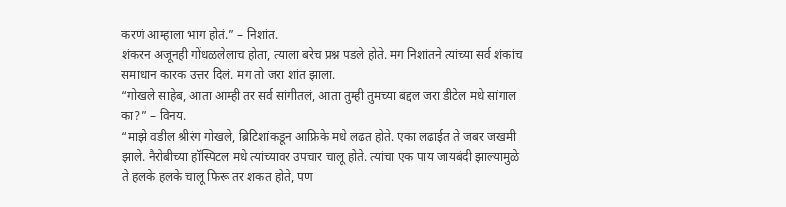करणं आम्हाला भाग होतं.” – निशांत.
शंकरन अजूनही गोंधळलेलाच होता, त्याला बरेच प्रश्न पडले होते. मग निशांतने त्यांच्या सर्व शंकांच समाधान कारक उत्तर दिलं. मग तो जरा शांत झाला.
“गोखले साहेब, आता आम्ही तर सर्व सांगीतलं, आता तुम्ही तुमच्या बद्दल जरा डीटेल मधे सांगाल का?” – विनय.
“माझे वडील श्रीरंग गोखले, ब्रिटिशांकडून आफ्रिके मधे लढत होते. एका लढाईत ते जबर जखमी झाले. नैरोबीच्या हॉस्पिटल मधे त्यांच्यावर उपचार चालू होते. त्यांचा एक पाय जायबंदी झाल्यामुळे ते हलके हलके चालू फिरू तर शकत होते, पण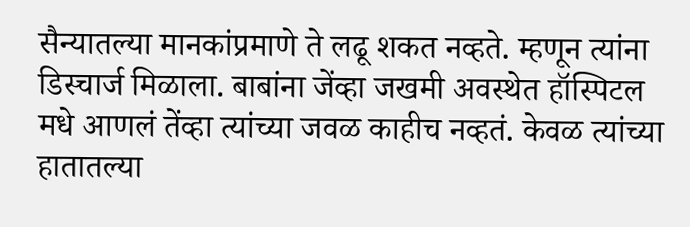सैन्यातल्या मानकांप्रमाणे ते लढू शकत नव्हते. म्हणून त्यांना डिस्चार्ज मिळाला. बाबांना जेंव्हा जखमी अवस्थेत हॉस्पिटल मधे आणलं तेंव्हा त्यांच्या जवळ काहीच नव्हतं. केवळ त्यांच्या हातातल्या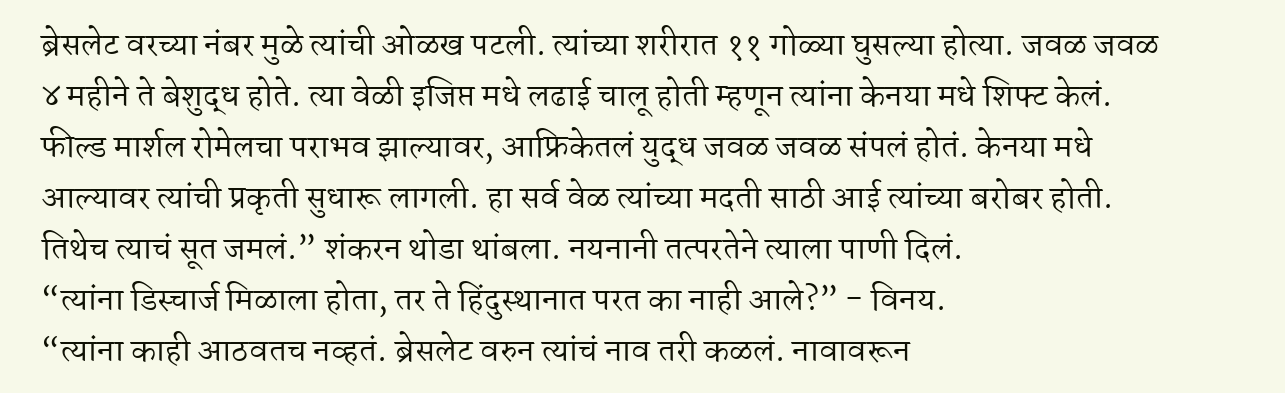ब्रेसलेट वरच्या नंबर मुळे त्यांची ओळख पटली. त्यांच्या शरीरात ११ गोळ्या घुसल्या होत्या. जवळ जवळ ४ महीने ते बेशुद्ध होते. त्या वेळी इजिप्त मधे लढाई चालू होती म्हणून त्यांना केनया मधे शिफ्ट केलं. फील्ड मार्शल रोमेलचा पराभव झाल्यावर, आफ्रिकेतलं युद्ध जवळ जवळ संपलं होतं. केनया मधे आल्यावर त्यांची प्रकृती सुधारू लागली. हा सर्व वेळ त्यांच्या मदती साठी आई त्यांच्या बरोबर होती. तिथेच त्याचं सूत जमलं.” शंकरन थोडा थांबला. नयनानी तत्परतेने त्याला पाणी दिलं.
“त्यांना डिस्चार्ज मिळाला होता, तर ते हिंदुस्थानात परत का नाही आले?” - विनय.
“त्यांना काही आठवतच नव्हतं. ब्रेसलेट वरुन त्यांचं नाव तरी कळलं. नावावरून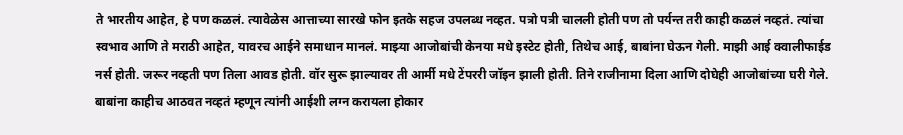ते भारतीय आहेत, हे पण कळलं. त्यावेळेस आत्ताच्या सारखे फोन इतके सहज उपलब्ध नव्हत. पत्रो पत्री चालली होती पण तो पर्यन्त तरी काही कळलं नव्हतं. त्यांचा स्वभाव आणि ते मराठी आहेत, यावरच आईने समाधान मानलं. माझ्या आजोबांची केनया मधे इस्टेट होती, तिथेच आई, बाबांना घेऊन गेली. माझी आई क्वालीफाईड नर्स होती. जरूर नव्हती पण तिला आवड होती. वॉर सुरू झाल्यावर ती आर्मी मधे टेंपररी जॉइन झाली होती. तिने राजीनामा दिला आणि दोघेही आजोबांच्या घरी गेले. बाबांना काहीच आठवत नव्हतं म्हणून त्यांनी आईशी लग्न करायला होकार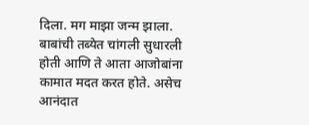दिला. मग माझा जन्म झाला. बाबांची तब्येत चांगली सुधारली होती आणि ते आता आजोबांना कामात मदत करत होते. असेच आनंदात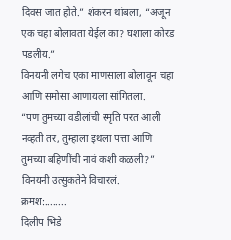दिवस जात होते.” शंकरन थांबला, “अजून एक चहा बोलावता येईल का? घशाला कोरड पडलीय.”
विनयनी लगेच एका माणसाला बोलावून चहा आणि समोसा आणायला सांगितला.
“पण तुमच्या वडीलांची स्मृति परत आली नव्हती तर, तुम्हाला इथला पत्ता आणि तुमच्या बहिणींची नावं कशी कळली?” विनयनी उत्सुकतेने विचारलं.
क्रमश:........
दिलीप भिडे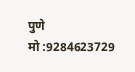पुणे
मो :9284623729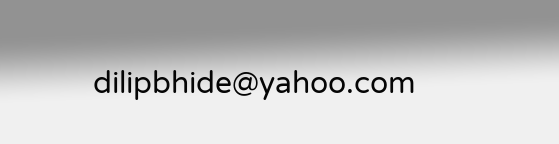dilipbhide@yahoo.com